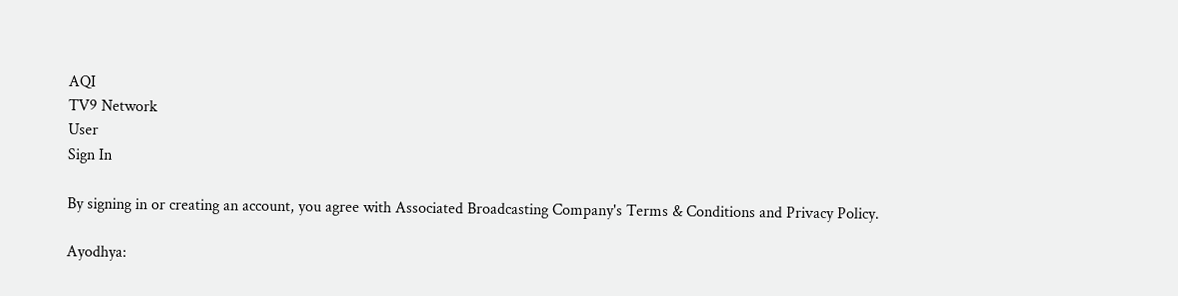AQI
TV9 Network
User
Sign In

By signing in or creating an account, you agree with Associated Broadcasting Company's Terms & Conditions and Privacy Policy.

Ayodhya: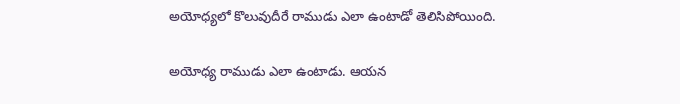అయోధ్యలో కొలువుదీరే రాముడు ఎలా ఉంటాడో తెలిసిపోయింది.

అయోధ్య రాముడు ఎలా ఉంటాడు. ఆయన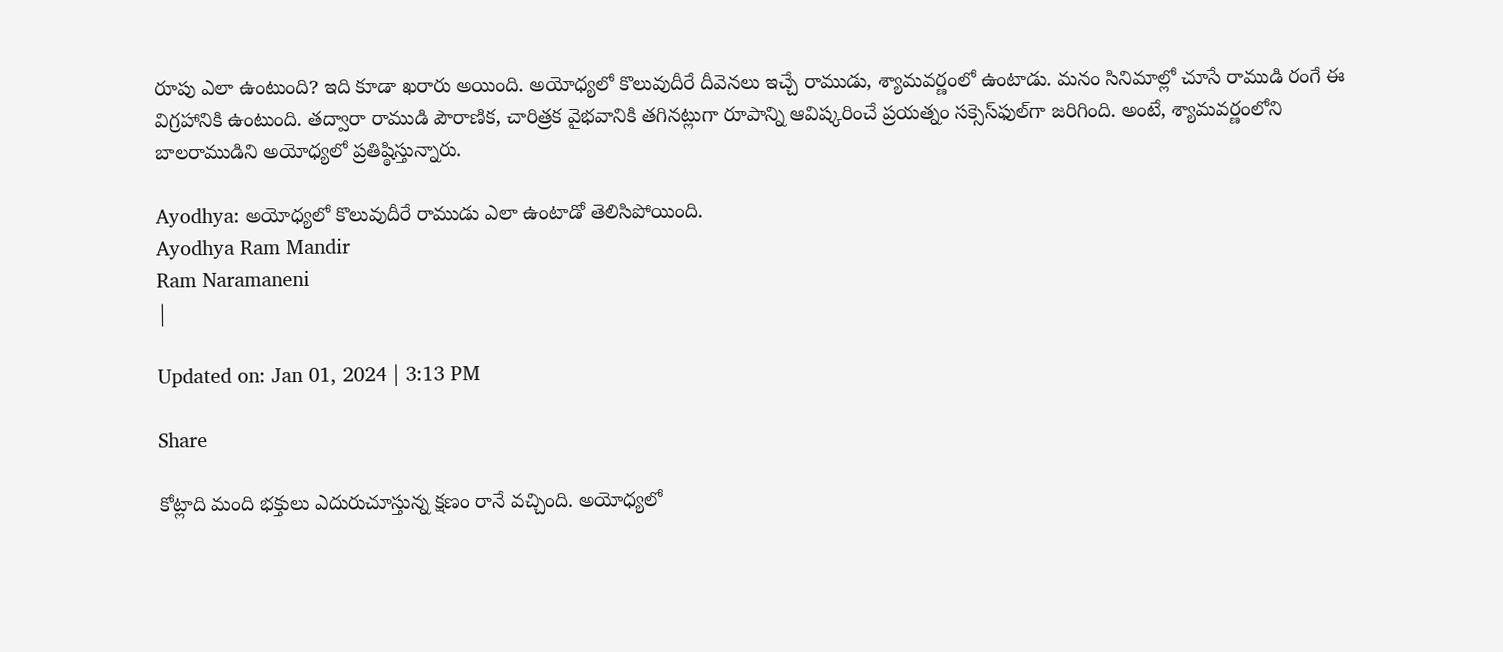రూపు ఎలా ఉంటుంది? ఇది కూడా ఖరారు అయింది. అయోధ్యలో కొలువుదీరే దీవెనలు ఇచ్చే రాముడు, శ్యామవర్ణంలో ఉంటాడు. మనం సినిమాల్లో చూసే రాముడి రంగే ఈ విగ్రహానికి ఉంటుంది. తద్వారా రాముడి పౌరాణిక, చారిత్రక వైభవానికి తగినట్లుగా రూపాన్ని ఆవిష్కరించే ప్రయత్నం సక్సెస్‌ఫుల్‌గా జరిగింది. అంటే, శ్యామవర్ణంలోని బాలరాముడిని అయోధ్యలో ప్రతిష్ఠిస్తున్నారు.

Ayodhya: అయోధ్యలో కొలువుదీరే రాముడు ఎలా ఉంటాడో తెలిసిపోయింది.
Ayodhya Ram Mandir
Ram Naramaneni
|

Updated on: Jan 01, 2024 | 3:13 PM

Share

కోట్లాది మంది భక్తులు ఎదురుచూస్తున్న క్షణం రానే వచ్చింది. అయోధ్యలో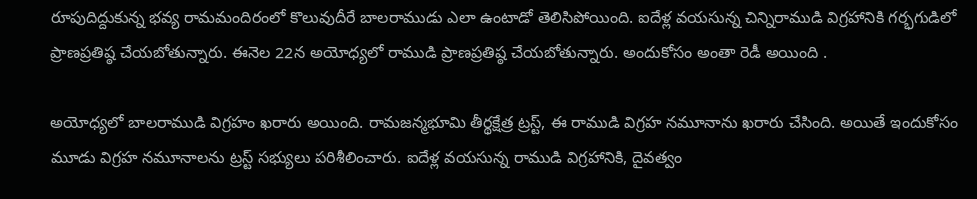రూపుదిద్దుకున్న భవ్య రామమందిరంలో కొలువుదీరే బాలరాముడు ఎలా ఉంటాడో తెలిసిపోయింది. ఐదేళ్ల వయసున్న చిన్నిరాముడి విగ్రహానికి గర్భగుడిలో ప్రాణప్రతిష్ఠ చేయబోతున్నారు. ఈనెల 22న అయోధ్యలో రాముడి ప్రాణప్రతిష్ఠ చేయబోతున్నారు. అందుకోసం అంతా రెడీ అయింది .

అయోధ్యలో బాలరాముడి విగ్రహం ఖరారు అయింది. రామజన్మభూమి తీర్థక్షేత్ర ట్రస్ట్‌, ఈ రాముడి విగ్రహ నమూనాను ఖరారు చేసింది. అయితే ఇందుకోసం మూడు విగ్రహ నమూనాలను ట్రస్ట్‌ సభ్యులు పరిశీలించారు. ఐదేళ్ల వయసున్న రాముడి విగ్రహానికి, దైవత్వం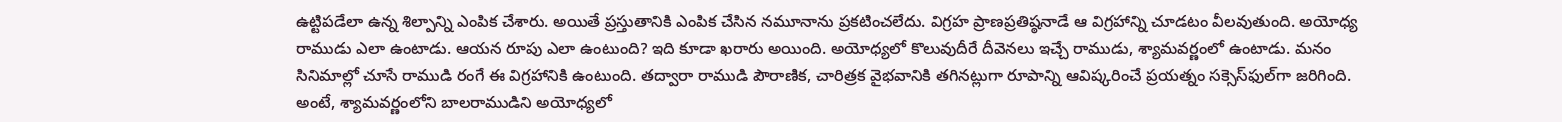ఉట్టిపడేలా ఉన్న శిల్పాన్ని ఎంపిక చేశారు. అయితే ప్రస్తుతానికి ఎంపిక చేసిన నమూనాను ప్రకటించలేదు. విగ్రహ ప్రాణప్రతిష్ఠనాడే ఆ విగ్రహాన్ని చూడటం వీలవుతుంది. అయోధ్య రాముడు ఎలా ఉంటాడు. ఆయన రూపు ఎలా ఉంటుంది? ఇది కూడా ఖరారు అయింది. అయోధ్యలో కొలువుదీరే దీవెనలు ఇచ్చే రాముడు, శ్యామవర్ణంలో ఉంటాడు. మనం సినిమాల్లో చూసే రాముడి రంగే ఈ విగ్రహానికి ఉంటుంది. తద్వారా రాముడి పౌరాణిక, చారిత్రక వైభవానికి తగినట్లుగా రూపాన్ని ఆవిష్కరించే ప్రయత్నం సక్సెస్‌ఫుల్‌గా జరిగింది. అంటే, శ్యామవర్ణంలోని బాలరాముడిని అయోధ్యలో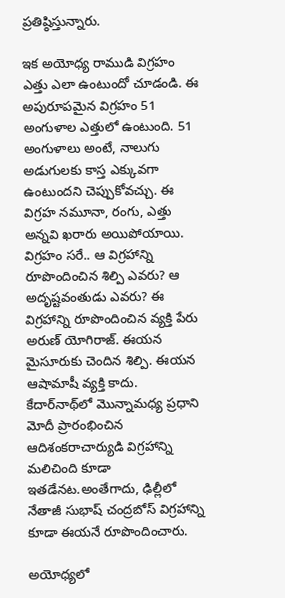ప్రతిష్ఠిస్తున్నారు.

ఇక అయోధ్య రాముడి విగ్రహం ఎత్తు ఎలా ఉంటుందో చూడండి. ఈ అపురూపమైన విగ్రహం 51 అంగుళాల ఎత్తులో ఉంటుంది. 51 అంగుళాలు అంటే, నాలుగు అడుగులకు కాస్త ఎక్కువగా ఉంటుందని చెప్పుకోవచ్చు. ఈ విగ్రహ నమూనా, రంగు, ఎత్తు అన్నవి ఖరారు అయిపోయాయి. విగ్రహం సరే.. ఆ విగ్రహాన్ని రూపొందించిన శిల్పి ఎవరు? ఆ అదృష్టవంతుడు ఎవరు? ఈ విగ్రహాన్ని రూపొందించిన వ్యక్తి పేరు అరుణ్‌ యోగిరాజ్‌. ఈయన మైసూరుకు చెందిన శిల్పి. ఈయన ఆషామాషీ వ్యక్తి కాదు. కేదార్‌నాథ్‌లో మొన్నామధ్య ప్రధాని మోదీ ప్రారంభించిన ఆదిశంకరాచార్యుడి విగ్రహాన్ని మలిచింది కూడా ఇతడేనట.అంతేగాదు, ఢిల్లీలో నేతాజీ సుభాష్‌ చంద్రబోస్‌ విగ్రహాన్ని కూడా ఈయనే రూపొందించారు.

అయోధ్యలో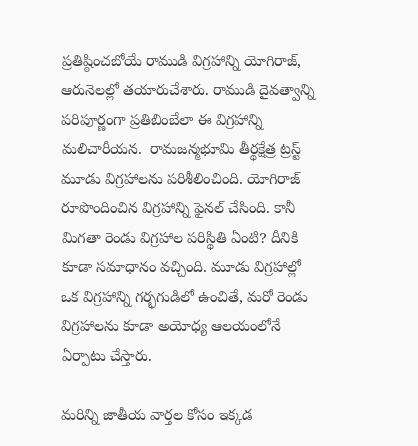ప్రతిష్ఠించబోయే రాముడి విగ్రహాన్ని యోగిరాజ్‌, ఆరునెలల్లో తయారుచేశారు. రాముడి దైవత్వాన్ని పరిపూర్ణంగా ప్రతిబింబేలా ఈ విగ్రహాన్ని మలిచారీయన.  రామజన్మభూమి తీర్థక్షేత్ర ట్రస్ట్‌ మూడు విగ్రహాలను పరిశీలించింది. యోగిరాజ్‌ రూపొందించిన విగ్రహాన్ని ఫైనల్‌ చేసింది. కానీ మిగతా రెండు విగ్రహాల పరిస్థితి ఏంటి? దీనికి కూడా సమాధానం వచ్చింది. మూడు విగ్రహాల్లో ఒక విగ్రహాన్ని గర్భగుడిలో ఉంచితే, మరో రెండు విగ్రహాలను కూడా అయోధ్య ఆలయంలోనే ఏర్పాటు చేస్తారు.

మరిన్ని జాతీయ వార్తల కోసం ఇక్కడ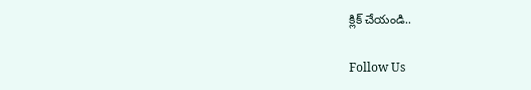క్లిక్ చేయండి..

Follow Us